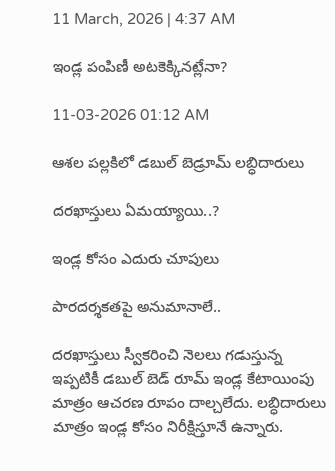11 March, 2026 | 4:37 AM

ఇండ్ల పంపిణీ అటకెక్కినట్లేనా?

11-03-2026 01:12 AM

ఆశల పల్లకిలో డబుల్ బెడ్రూమ్ లబ్ధిదారులు

దరఖాస్తులు ఏమయ్యాయి..?

ఇండ్ల కోసం ఎదురు చూపులు

పారదర్శకతపై అనుమానాలే..

దరఖాస్తులు స్వీకరించి నెలలు గడుస్తున్న ఇప్పటికీ డబుల్ బెడ్ రూమ్ ఇండ్ల కేటాయింపు మాత్రం ఆచరణ రూపం దాల్చలేదు. లబ్ధిదారులు మాత్రం ఇండ్ల కోసం నిరీక్షిస్తూనే ఉన్నారు.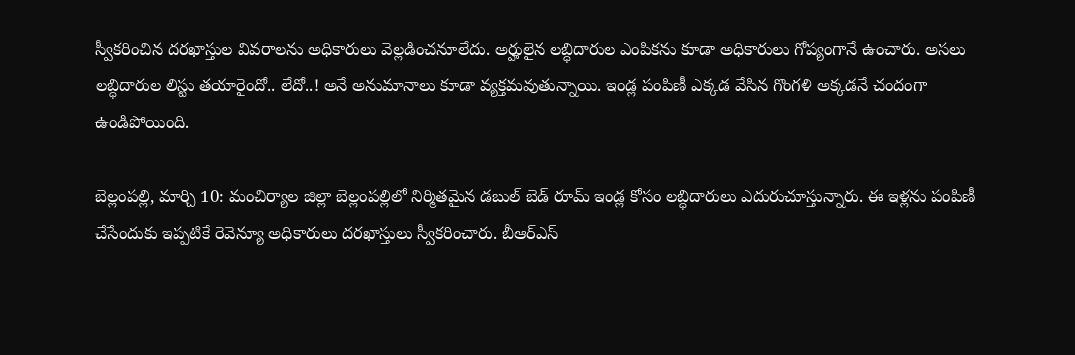స్వీకరించిన దరఖాస్తుల వివరాలను అధికారులు వెల్లడించనూలేదు. అర్హులైన లబ్ధిదారుల ఎంపికను కూడా అధికారులు గోప్యంగానే ఉంచారు. అసలు లబ్ధిదారుల లిస్టు తయారైందో.. లేదో..! అనే అనుమానాలు కూడా వ్యక్తమవుతున్నాయి. ఇండ్ల పంపిణీ ఎక్కడ వేసిన గొంగళి అక్కడనే చందంగా ఉండిపోయింది.

బెల్లంపల్లి, మార్చి 10: మంచిర్యాల జిల్లా బెల్లంపల్లిలో నిర్మితమైన డబుల్ బెడ్ రూమ్ ఇండ్ల కోసం లబ్ధిదారులు ఎదురుచూస్తున్నారు. ఈ ఇళ్లను పంపిణీ చేసేందుకు ఇప్పటికే రెవెన్యూ అధికారులు దరఖాస్తులు స్వీకరించారు. బీఆర్‌ఎస్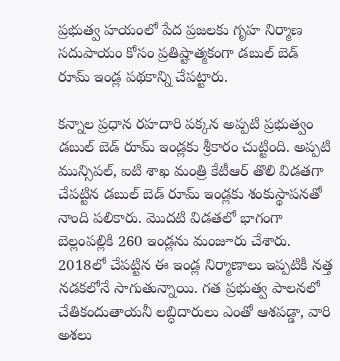ప్రభుత్వ హయంలో పేద ప్రజలకు గృహ నిర్మాణ సదుపాయం కోసం ప్రతిష్టాత్మకంగా డబుల్ బెడ్ రూమ్ ఇండ్ల పథకాన్ని చేపట్టారు.

కన్నాల ప్రధాన రహదారి పక్కన అప్పటి ప్రభుత్వం డబుల్ బెడ్ రూమ్ ఇండ్లకు శ్రీకారం చుట్టింది. అప్పటి మున్సిపల్, ఐటి శాఖ మంత్రి కేటీఆర్ తొలి విడతగా చేపట్టిన డబుల్ బెడ్ రూమ్ ఇండ్లకు శంకుస్థాపనతో నాంది పలికారు. మొదటి విడతలో భాగంగా బెల్లంపల్లికి 260 ఇండ్లను మంజూరు చేశారు. 2018లో చేపట్టిన ఈ ఇండ్ల నిర్మాణాలు ఇప్పటికీ నత్త నడకలోనే సాగుతున్నాయి. గత ప్రభుత్వ పాలనలో చేతికందుతాయనీ లబ్ధిదారులు ఎంతో ఆశపడ్డా, వారి అశలు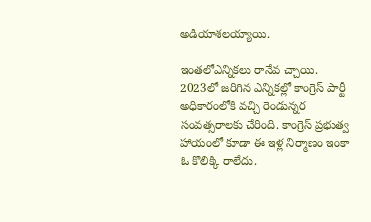అడియాశలయ్యాయి.

ఇంతలోఎన్నికలు రానేవ చ్చాయి. 2023లో జరిగిన ఎన్నికల్లో కాంగ్రెస్ పార్టీ అధికారంలోకి వచ్చి రెండున్నర సంవత్సరాలకు చేరింది. కాంగ్రెస్ ప్రభుత్వ హాయంలో కూడా ఈ ఇళ్ల నిర్మాణం ఇంకా ఓ కొలిక్కి రాలేదు.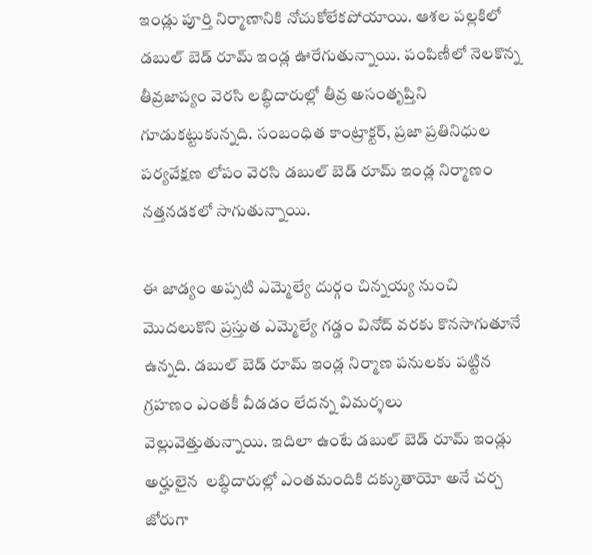ఇండ్లు పూర్తి నిర్మాణానికి నోచుకోలేకపోయాయి. ఆశల పల్లకిలో డబుల్ బెడ్ రూమ్ ఇండ్ల ఊరేగుతున్నాయి. పంపిణీలో నెలకొన్న తీవ్రజాప్యం వెరసి లబ్ధిదారుల్లో తీవ్ర అసంతృప్తిని గూడుకట్టుకున్నది. సంబంధిత కాంట్రాక్టర్, ప్రజా ప్రతినిధుల పర్యవేక్షణ లోపం వెరసి డబుల్ బెడ్ రూమ్ ఇండ్ల నిర్మాణం నత్తనడకలో సాగుతున్నాయి.

ఈ జాడ్యం అప్పటి ఎమ్మెల్యే దుర్గం చిన్నయ్య నుంచి మొదలుకొని ప్రస్తుత ఎమ్మెల్యే గడ్డం వినోద్ వరకు కొనసాగుతూనే ఉన్నది. డబుల్ బెడ్ రూమ్ ఇండ్ల నిర్మాణ పనులకు పట్టిన గ్రహణం ఎంతకీ వీడడం లేదన్న విమర్శలు వెల్లువెత్తుతున్నాయి. ఇదిలా ఉంటే డబుల్ బెడ్ రూమ్ ఇండ్లు అర్హులైన  లబ్ధిదారుల్లో ఎంతమందికి దక్కుతాయో అనే చర్చ జోరుగా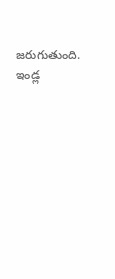జరుగుతుంది. ఇండ్ల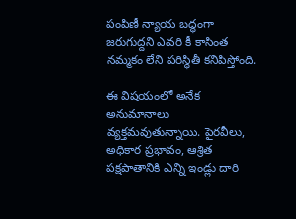పంపిణీ న్యాయ బద్ధంగా జరుగుద్దని ఎవరి కీ కాసింత నమ్మకం లేని పరిస్థితీ కనిపిస్తోంది.

ఈ విషయంలో అనేక అనుమానాలు వ్యక్తమవుతున్నాయి. పైరవీలు, అధికార ప్రభావం, ఆశ్రిత పక్షపాతానికి ఎన్ని ఇండ్లు దారి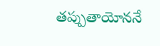తప్పుతాయోననే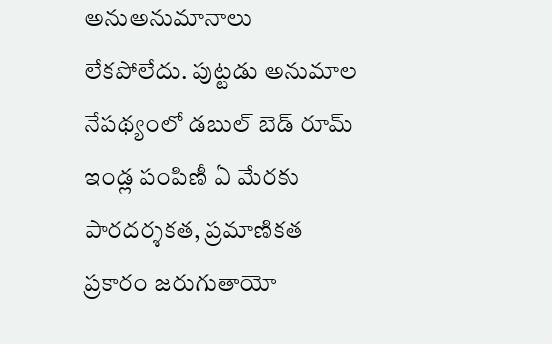అనుఅనుమానాలు లేకపోలేదు. పుట్టడు అనుమాల నేపథ్యంలో డబుల్ బెడ్ రూమ్ ఇండ్ల పంపిణీ ఏ మేరకు పారదర్శకత, ప్రమాణికత ప్రకారం జరుగుతాయో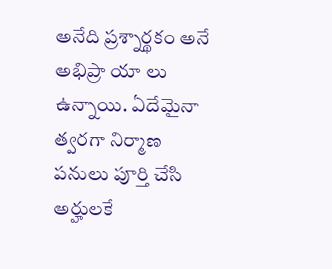అనేది ప్రశ్నార్థకం అనే అభిప్రా యా లు ఉన్నాయి. ఏదేమైనా త్వరగా నిర్మాణ పనులు పూర్తి చేసి అర్హులకే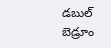డబుల్ బెడ్రూం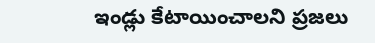ఇండ్లు కేటాయించాలని ప్రజలు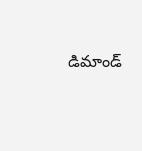డిమాండ్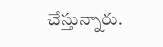చేస్తున్నారు.